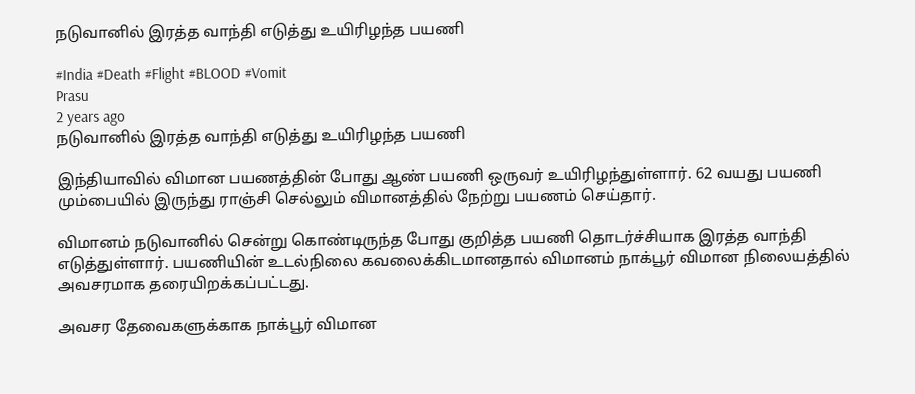நடுவானில் இரத்த வாந்தி எடுத்து உயிரிழந்த பயணி

#India #Death #Flight #BLOOD #Vomit
Prasu
2 years ago
நடுவானில் இரத்த வாந்தி எடுத்து உயிரிழந்த பயணி

இந்தியாவில் விமான பயணத்தின் போது ஆண் பயணி ஒருவர் உயிரிழந்துள்ளார். 62 வயது பயணி மும்பையில் இருந்து ராஞ்சி செல்லும் விமானத்தில் நேற்று பயணம் செய்தார்.

விமானம் நடுவானில் சென்று கொண்டிருந்த போது குறித்த பயணி தொடர்ச்சியாக இரத்த வாந்தி எடுத்துள்ளார். பயணியின் உடல்நிலை கவலைக்கிடமானதால் விமானம் நாக்பூர் விமான நிலையத்தில் அவசரமாக தரையிறக்கப்பட்டது.

அவசர தேவைகளுக்காக நாக்பூர் விமான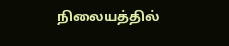நிலையத்தில்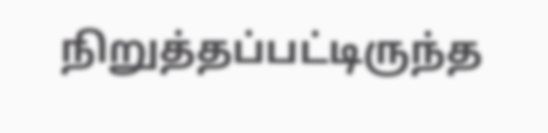நிறுத்தப்பட்டிருந்த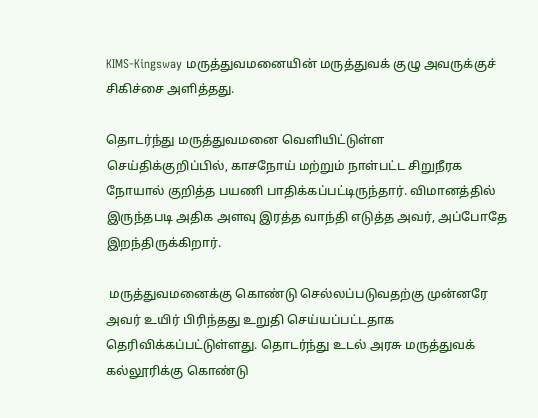KIMS-Kingsway மருத்துவமனையின் மருத்துவக் குழு அவருக்குச் சிகிச்சை அளித்தது.

தொடர்ந்து மருத்துவமனை வெளியிட்டுள்ள செய்திக்குறிப்பில், காசநோய் மற்றும் நாள்பட்ட சிறுநீரக நோயால் குறித்த பயணி பாதிக்கப்பட்டிருந்தார். விமானத்தில் இருந்தபடி அதிக அளவு இரத்த வாந்தி எடுத்த அவர், அப்போதே இறந்திருக்கிறார்.

 மருத்துவமனைக்கு கொண்டு செல்லப்படுவதற்கு முன்னரே அவர் உயிர் பிரிந்தது உறுதி செய்யப்பட்டதாக தெரிவிக்கப்பட்டுள்ளது. தொடர்ந்து உடல் அரசு மருத்துவக் கல்லூரிக்கு கொண்டு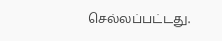செல்லப்பட்டது.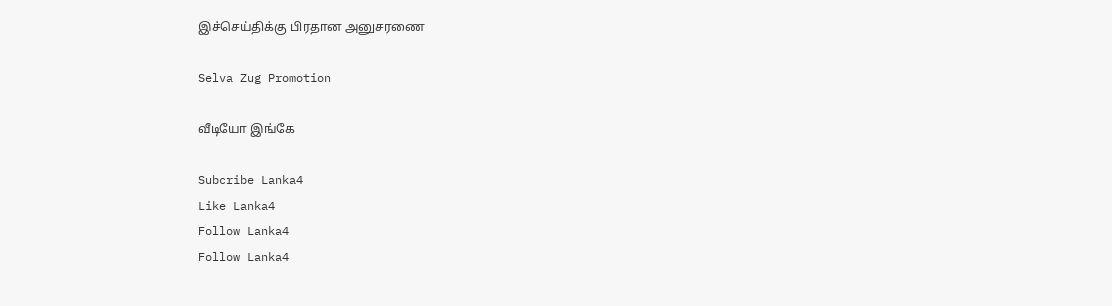இச்செய்திக்கு பிரதான அனுசரணை

Selva Zug Promotion

வீடியோ இங்கே

Subcribe Lanka4
Like Lanka4
Follow Lanka4
Follow Lanka4